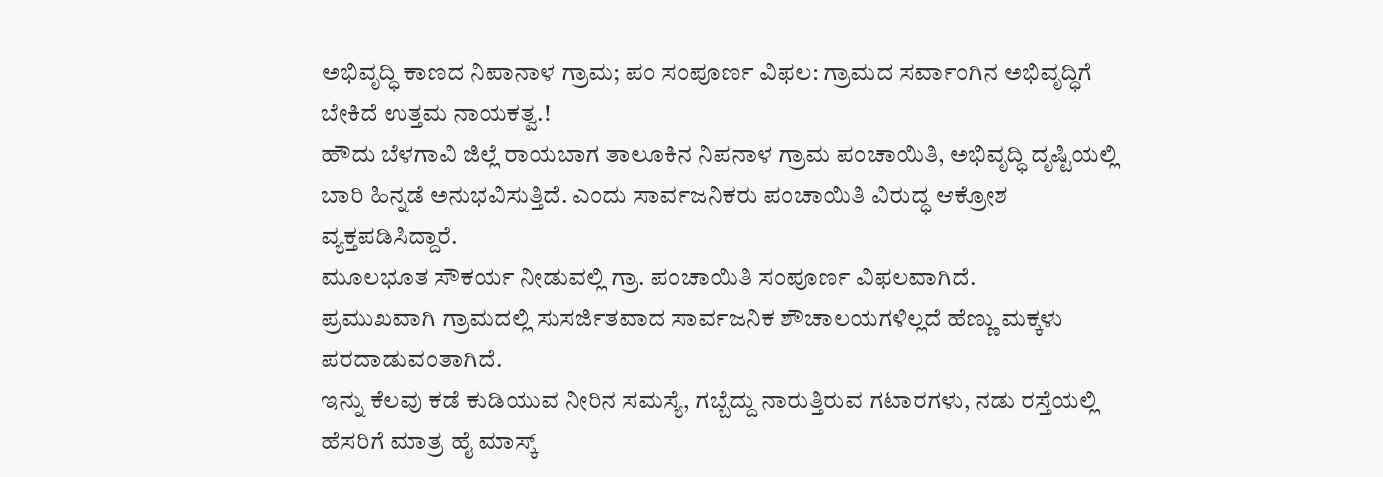ಅಭಿವೃದ್ಧಿ ಕಾಣದ ನಿಪಾನಾಳ ಗ್ರಾಮ; ಪಂ ಸಂಪೂರ್ಣ ವಿಫಲ: ಗ್ರಾಮದ ಸರ್ವಾಂಗಿನ ಅಭಿವೃದ್ಧಿಗೆ ಬೇಕಿದೆ ಉತ್ತಮ ನಾಯಕತ್ವ.!
ಹೌದು ಬೆಳಗಾವಿ ಜಿಲ್ಲೆ ರಾಯಬಾಗ ತಾಲೂಕಿನ ನಿಪನಾಳ ಗ್ರಾಮ ಪಂಚಾಯಿತಿ, ಅಭಿವೃದ್ಧಿ ದೃಷ್ಟಿಯಲ್ಲಿ ಬಾರಿ ಹಿನ್ನಡೆ ಅನುಭವಿಸುತ್ತಿದೆ. ಎಂದು ಸಾರ್ವಜನಿಕರು ಪಂಚಾಯಿತಿ ವಿರುದ್ಧ ಆಕ್ರೋಶ ವ್ಯಕ್ತಪಡಿಸಿದ್ದಾರೆ.
ಮೂಲಭೂತ ಸೌಕರ್ಯ ನೀಡುವಲ್ಲಿ ಗ್ರಾ. ಪಂಚಾಯಿತಿ ಸಂಪೂರ್ಣ ವಿಫಲವಾಗಿದೆ.
ಪ್ರಮುಖವಾಗಿ ಗ್ರಾಮದಲ್ಲಿ ಸುಸರ್ಜಿತವಾದ ಸಾರ್ವಜನಿಕ ಶೌಚಾಲಯಗಳಿಲ್ಲದೆ ಹೆಣ್ಣು ಮಕ್ಕಳು ಪರದಾಡುವಂತಾಗಿದೆ.
ಇನ್ನು ಕೆಲವು ಕಡೆ ಕುಡಿಯುವ ನೀರಿನ ಸಮಸ್ಯೆ, ಗಬ್ಬೆದ್ದು ನಾರುತ್ತಿರುವ ಗಟಾರಗಳು, ನಡು ರಸ್ತೆಯಲ್ಲಿ ಹೆಸರಿಗೆ ಮಾತ್ರ ಹೈ ಮಾಸ್ಕ್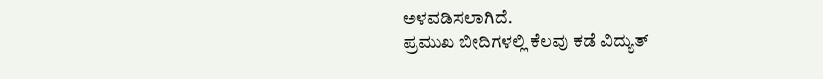ಅಳವಡಿಸಲಾಗಿದೆ.
ಪ್ರಮುಖ ಬೀದಿಗಳಲ್ಲಿ ಕೆಲವು ಕಡೆ ವಿದ್ಯುತ್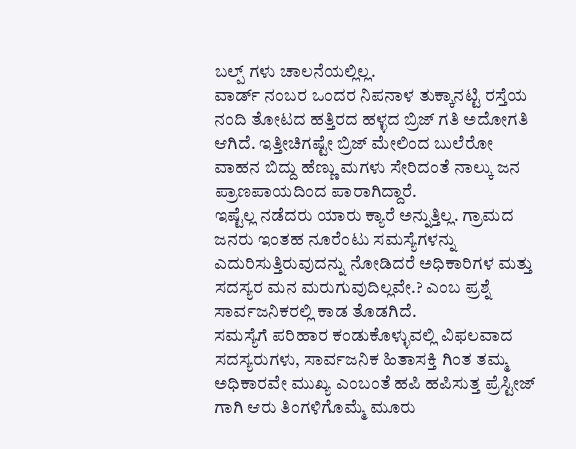ಬಲ್ಪ್ ಗಳು ಚಾಲನೆಯಲ್ಲಿಲ್ಲ.
ವಾರ್ಡ್ ನಂಬರ ಒಂದರ ನಿಪನಾಳ ತುಕ್ಕಾನಟ್ಟಿ ರಸ್ತೆಯ ನಂದಿ ತೋಟದ ಹತ್ತಿರದ ಹಳ್ಳದ ಬ್ರಿಜ್ ಗತಿ ಅದೋಗತಿ ಆಗಿದೆ. ಇತ್ತೀಚಿಗಷ್ಟೇ ಬ್ರಿಜ್ ಮೇಲಿಂದ ಬುಲೆರೋ ವಾಹನ ಬಿದ್ದು ಹೆಣ್ಣು ಮಗಳು ಸೇರಿದಂತೆ ನಾಲ್ಕು ಜನ ಪ್ರಾಣಪಾಯದಿಂದ ಪಾರಾಗಿದ್ದಾರೆ.
ಇಷ್ಟೆಲ್ಲ ನಡೆದರು ಯಾರು ಕ್ಯಾರೆ ಅನ್ನುತ್ತಿಲ್ಲ. ಗ್ರಾಮದ ಜನರು ಇಂತಹ ನೂರೆಂಟು ಸಮಸ್ಯೆಗಳನ್ನು ಎದುರಿಸುತ್ತಿರುವುದನ್ನು ನೋಡಿದರೆ ಅಧಿಕಾರಿಗಳ ಮತ್ತು ಸದಸ್ಯರ ಮನ ಮರುಗುವುದಿಲ್ಲವೇ.? ಎಂಬ ಪ್ರಶ್ನೆ ಸಾರ್ವಜನಿಕರಲ್ಲಿ ಕಾಡ ತೊಡಗಿದೆ.
ಸಮಸ್ಯೆಗೆ ಪರಿಹಾರ ಕಂಡುಕೊಳ್ಳುವಲ್ಲಿ ವಿಫಲವಾದ ಸದಸ್ಯರುಗಳು, ಸಾರ್ವಜನಿಕ ಹಿತಾಸಕ್ತಿ ಗಿಂತ ತಮ್ಮ ಅಧಿಕಾರವೇ ಮುಖ್ಯ ಎಂಬಂತೆ ಹಪಿ ಹಪಿಸುತ್ತ ಪ್ರೆಸ್ಟೀಜ್ ಗಾಗಿ ಆರು ತಿಂಗಳಿಗೊಮ್ಮೆ ಮೂರು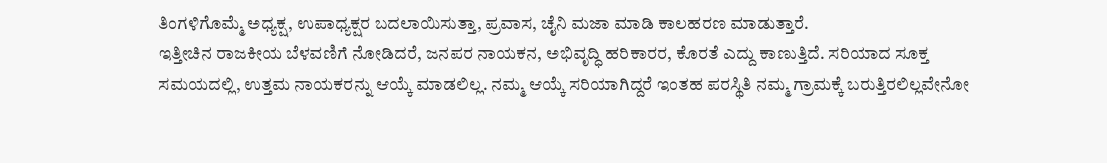ತಿಂಗಳಿಗೊಮ್ಮೆ ಅಧ್ಯಕ್ಷ, ಉಪಾಧ್ಯಕ್ಷರ ಬದಲಾಯಿಸುತ್ತಾ, ಪ್ರವಾಸ, ಚೈನಿ ಮಜಾ ಮಾಡಿ ಕಾಲಹರಣ ಮಾಡುತ್ತಾರೆ.
ಇತ್ತೀಚಿನ ರಾಜಕೀಯ ಬೆಳವಣಿಗೆ ನೋಡಿದರೆ, ಜನಪರ ನಾಯಕನ, ಅಭಿವೃದ್ಧಿ ಹರಿಕಾರರ, ಕೊರತೆ ಎದ್ದು ಕಾಣುತ್ತಿದೆ. ಸರಿಯಾದ ಸೂಕ್ತ ಸಮಯದಲ್ಲಿ, ಉತ್ತಮ ನಾಯಕರನ್ನು ಆಯ್ಕೆ ಮಾಡಲಿಲ್ಲ. ನಮ್ಮ ಆಯ್ಕೆ ಸರಿಯಾಗಿದ್ದರೆ ಇಂತಹ ಪರಸ್ಥಿತಿ ನಮ್ಮ ಗ್ರಾಮಕ್ಕೆ ಬರುತ್ತಿರಲಿಲ್ಲವೇನೋ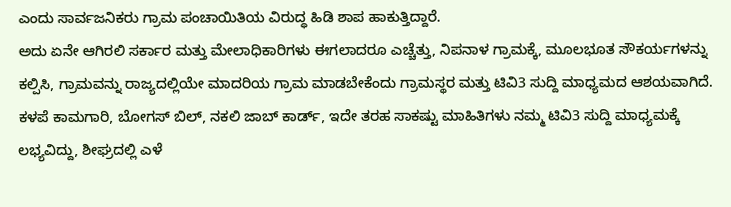ಎಂದು ಸಾರ್ವಜನಿಕರು ಗ್ರಾಮ ಪಂಚಾಯಿತಿಯ ವಿರುದ್ಧ ಹಿಡಿ ಶಾಪ ಹಾಕುತ್ತಿದ್ದಾರೆ.
ಅದು ಏನೇ ಆಗಿರಲಿ ಸರ್ಕಾರ ಮತ್ತು ಮೇಲಾಧಿಕಾರಿಗಳು ಈಗಲಾದರೂ ಎಚ್ಚೆತ್ತು, ನಿಪನಾಳ ಗ್ರಾಮಕ್ಕೆ, ಮೂಲಭೂತ ಸೌಕರ್ಯಗಳನ್ನು ಕಲ್ಪಿಸಿ, ಗ್ರಾಮವನ್ನು ರಾಜ್ಯದಲ್ಲಿಯೇ ಮಾದರಿಯ ಗ್ರಾಮ ಮಾಡಬೇಕೆಂದು ಗ್ರಾಮಸ್ಥರ ಮತ್ತು ಟಿವಿ3 ಸುದ್ದಿ ಮಾಧ್ಯಮದ ಆಶಯವಾಗಿದೆ.
ಕಳಪೆ ಕಾಮಗಾರಿ, ಬೋಗಸ್ ಬಿಲ್, ನಕಲಿ ಜಾಬ್ ಕಾರ್ಡ್, ಇದೇ ತರಹ ಸಾಕಷ್ಟು ಮಾಹಿತಿಗಳು ನಮ್ಮ ಟಿವಿ3 ಸುದ್ದಿ ಮಾಧ್ಯಮಕ್ಕೆ ಲಭ್ಯವಿದ್ದು, ಶೀಘ್ರದಲ್ಲಿ ಎಳೆ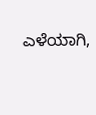ಎಳೆಯಾಗಿ,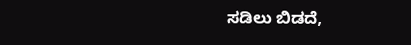ಸಡಿಲು ಬಿಡದೆ,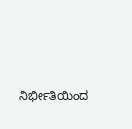ನಿರ್ಭೀತಿಯಿಂದ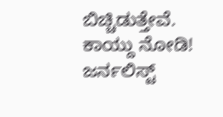ಬಿಚ್ಚಿಡುತ್ತೇವೆ. ಕಾಯ್ದು ನೋಡಿ!
ಜರ್ನಲಿಸ್ಟ್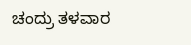ಚಂದ್ರು ತಳವಾರ